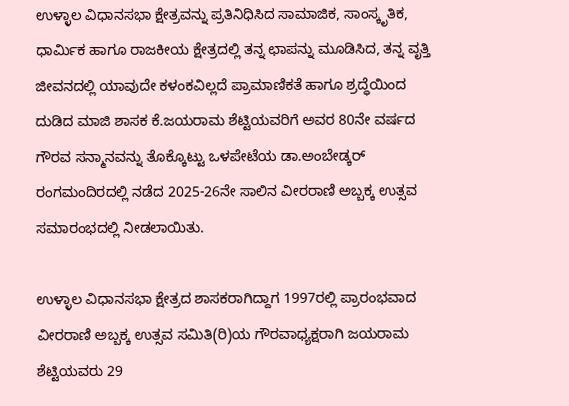ಉಳ್ಳಾಲ ವಿಧಾನಸಭಾ ಕ್ಷೇತ್ರವನ್ನು ಪ್ರತಿನಿಧಿಸಿದ ಸಾಮಾಜಿಕ, ಸಾಂಸ್ಕೃತಿಕ, ಧಾರ್ಮಿಕ ಹಾಗೂ ರಾಜಕೀಯ ಕ್ಷೇತ್ರದಲ್ಲಿ ತನ್ನ ಛಾಪನ್ನು ಮೂಡಿಸಿದ, ತನ್ನ ವೃತ್ತಿ ಜೀವನದಲ್ಲಿ ಯಾವುದೇ ಕಳಂಕವಿಲ್ಲದೆ ಪ್ರಾಮಾಣಿಕತೆ ಹಾಗೂ ಶ್ರದ್ಧೆಯಿಂದ ದುಡಿದ ಮಾಜಿ ಶಾಸಕ ಕೆ.ಜಯರಾಮ ಶೆಟ್ಟಿಯವರಿಗೆ ಅವರ 80ನೇ ವರ್ಷದ ಗೌರವ ಸನ್ಮಾನವನ್ನು ತೊಕ್ಕೊಟ್ಟು ಒಳಪೇಟೆಯ ಡಾ.ಅಂಬೇಡ್ಕರ್ ರಂಗಮಂದಿರದಲ್ಲಿ ನಡೆದ 2025-26ನೇ ಸಾಲಿನ ವೀರರಾಣಿ ಅಬ್ಬಕ್ಕ ಉತ್ಸವ ಸಮಾರಂಭದಲ್ಲಿ ನೀಡಲಾಯಿತು.

ಉಳ್ಳಾಲ ವಿಧಾನಸಭಾ ಕ್ಷೇತ್ರದ ಶಾಸಕರಾಗಿದ್ದಾಗ 1997ರಲ್ಲಿ ಪ್ರಾರಂಭವಾದ ವೀರರಾಣಿ ಅಬ್ಬಕ್ಕ ಉತ್ಸವ ಸಮಿತಿ(ರಿ)ಯ ಗೌರವಾಧ್ಯಕ್ಷರಾಗಿ ಜಯರಾಮ ಶೆಟ್ಟಿಯವರು 29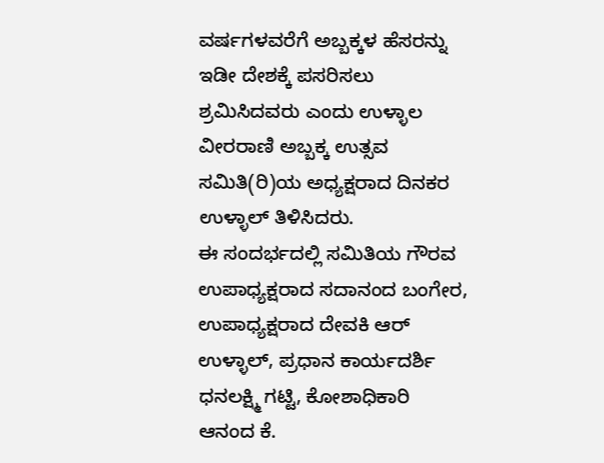ವರ್ಷಗಳವರೆಗೆ ಅಬ್ಬಕ್ಕಳ ಹೆಸರನ್ನು ಇಡೀ ದೇಶಕ್ಕೆ ಪಸರಿಸಲು ಶ್ರಮಿಸಿದವರು ಎಂದು ಉಳ್ಳಾಲ ವೀರರಾಣಿ ಅಬ್ಬಕ್ಕ ಉತ್ಸವ ಸಮಿತಿ(ರಿ)ಯ ಅಧ್ಯಕ್ಷರಾದ ದಿನಕರ ಉಳ್ಳಾಲ್ ತಿಳಿಸಿದರು.
ಈ ಸಂದರ್ಭದಲ್ಲಿ ಸಮಿತಿಯ ಗೌರವ ಉಪಾಧ್ಯಕ್ಷರಾದ ಸದಾನಂದ ಬಂಗೇರ, ಉಪಾಧ್ಯಕ್ಷರಾದ ದೇವಕಿ ಆರ್ ಉಳ್ಳಾಲ್, ಪ್ರಧಾನ ಕಾರ್ಯದರ್ಶಿ ಧನಲಕ್ಷ್ಮಿ ಗಟ್ಟಿ, ಕೋಶಾಧಿಕಾರಿ ಆನಂದ ಕೆ.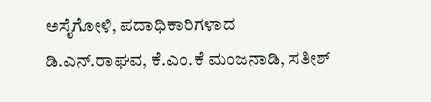ಅಸೈಗೋಳಿ, ಪದಾಧಿಕಾರಿಗಳಾದ ಡಿ.ಎನ್.ರಾಘವ, ಕೆ.ಎಂ.ಕೆ ಮಂಜನಾಡಿ, ಸತೀಶ್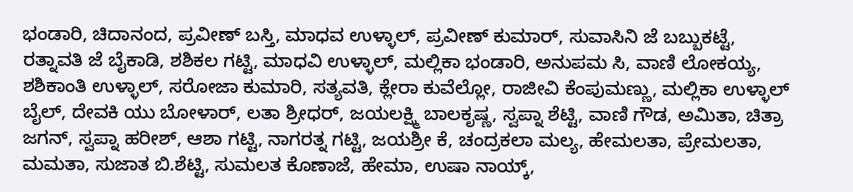ಭಂಡಾರಿ, ಚಿದಾನಂದ, ಪ್ರವೀಣ್ ಬಸ್ತಿ, ಮಾಧವ ಉಳ್ಳಾಲ್, ಪ್ರವೀಣ್ ಕುಮಾರ್, ಸುವಾಸಿನಿ ಜೆ ಬಬ್ಬುಕಟ್ಟೆ, ರತ್ನಾವತಿ ಜೆ ಬೈಕಾಡಿ, ಶಶಿಕಲ ಗಟ್ಟಿ, ಮಾಧವಿ ಉಳ್ಳಾಲ್, ಮಲ್ಲಿಕಾ ಭಂಡಾರಿ, ಅನುಪಮ ಸಿ, ವಾಣಿ ಲೋಕಯ್ಯ, ಶಶಿಕಾಂತಿ ಉಳ್ಳಾಲ್, ಸರೋಜಾ ಕುಮಾರಿ, ಸತ್ಯವತಿ, ಕ್ಲೇರಾ ಕುವೆಲ್ಲೋ, ರಾಜೀವಿ ಕೆಂಪುಮಣ್ಣು, ಮಲ್ಲಿಕಾ ಉಳ್ಳಾಲ್ ಬೈಲ್, ದೇವಕಿ ಯು ಬೋಳಾರ್, ಲತಾ ಶ್ರೀಧರ್, ಜಯಲಕ್ಷ್ಮಿ ಬಾಲಕೃಷ್ಣ, ಸ್ವಪ್ನಾ ಶೆಟ್ಟಿ, ವಾಣಿ ಗೌಡ, ಅಮಿತಾ, ಚಿತ್ರಾ ಜಗನ್, ಸ್ವಪ್ನಾ ಹರೀಶ್, ಆಶಾ ಗಟ್ಟಿ, ನಾಗರತ್ನ ಗಟ್ಟಿ, ಜಯಶ್ರೀ ಕೆ, ಚಂದ್ರಕಲಾ ಮಲ್ಯ, ಹೇಮಲತಾ, ಪ್ರೇಮಲತಾ, ಮಮತಾ, ಸುಜಾತ ಬಿ.ಶೆಟ್ಟಿ, ಸುಮಲತ ಕೊಣಾಜೆ, ಹೇಮಾ, ಉಷಾ ನಾಯ್ಕ್,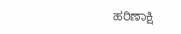ಹರಿಣಾಕ್ಷಿ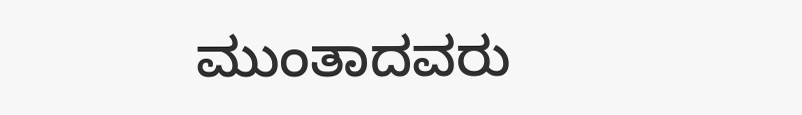ಮುಂತಾದವರು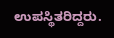ಉಪಸ್ಥಿತರಿದ್ದರು.